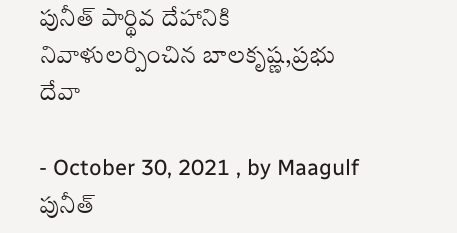పునీత్‌ పార్థివ దేహానికి నివాళులర్పించిన బాలకృష్ణ,ప్రభు దేవా

- October 30, 2021 , by Maagulf
పునీత్‌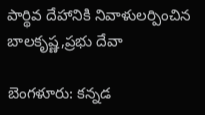పార్థివ దేహానికి నివాళులర్పించిన బాలకృష్ణ,ప్రభు దేవా

బెంగళూరు: కన్నడ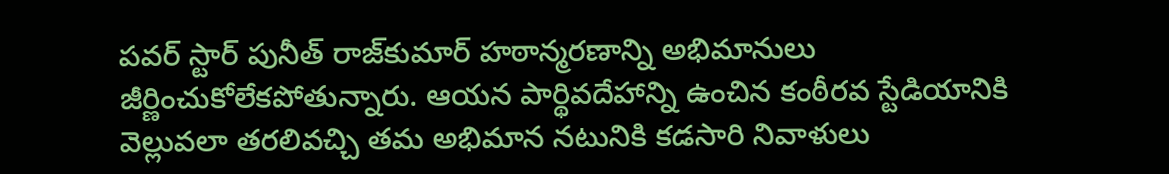పవర్‌ స్టార్‌ పునీత్‌ రాజ్‌కుమార్‌ హఠాన్మరణాన్ని అభిమానులు జీర్ణించుకోలేకపోతున్నారు. ఆయన పార్థివదేహాన్ని ఉంచిన కంఠీరవ స్టేడియానికి వెల్లువలా తరలివచ్చి తమ అభిమాన నటునికి కడసారి నివాళులు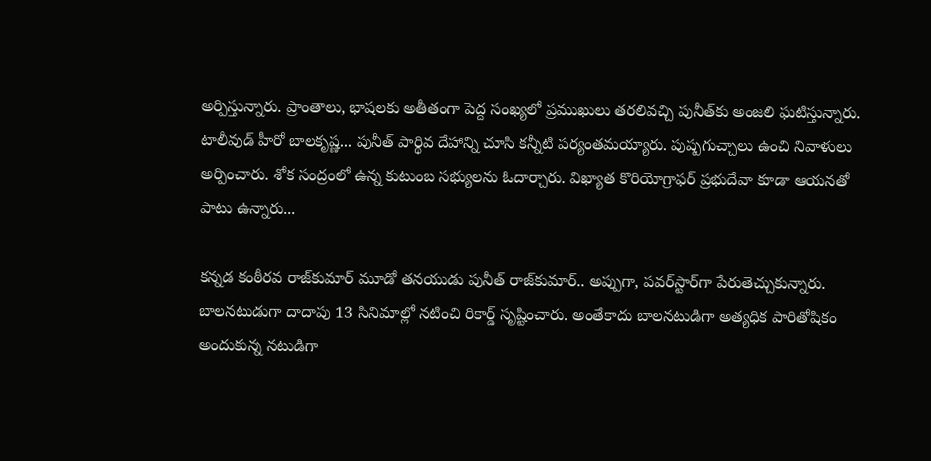అర్పిస్తున్నారు. ప్రాంతాలు, భాషలకు అతీతంగా పెద్ద సంఖ్యలో ప్రముఖులు తరలివచ్చి పునీత్‌కు అంజలి ఘటిస్తున్నారు. టాలీవుడ్‌ హీరో బాలకృష్ణ... పునీత్‌ పార్థివ దేహాన్ని చూసి కన్నీటి పర్యంతమయ్యారు. పుష్పగుచ్చాలు ఉంచి నివాళులు అర్పించారు. శోక సంద్రంలో ఉన్న కుటుంబ సభ్యులను ఓదార్చారు. విఖ్యాత కొరియోగ్రాఫర్‌ ప్రభుదేవా కూడా ఆయనతో పాటు ఉన్నారు...

కన్నడ కంఠీరవ రాజ్‌కుమార్‌ మూడో తనయుడు పునీత్‌ రాజ్‌కుమార్‌.. అప్పుగా, పవర్‌స్టార్‌గా పేరుతెచ్చుకున్నారు. బాలనటుడుగా దాదాపు 13 సినిమాల్లో నటించి రికార్డ్ సృష్టించారు. అంతేకాదు బాలనటుడిగా అత్యధిక పారితోషికం అందుకున్న నటుడిగా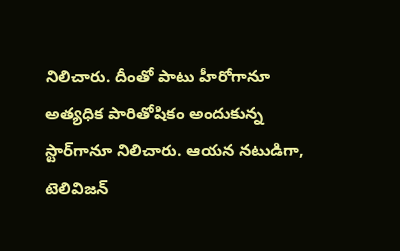నిలిచారు. దీంతో పాటు హీరోగానూ అత్యధిక పారితోషికం అందుకున్న స్టార్‌గానూ నిలిచారు. ఆయన నటుడిగా, టెలివిజన్‌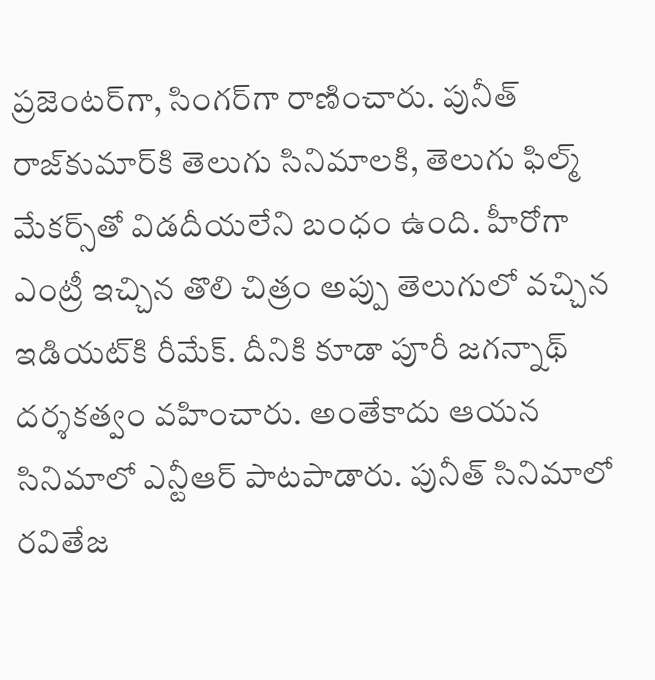ప్రజెంటర్‌గా, సింగర్‌గా రాణించారు. పునీత్‌ రాజ్‌కుమార్‌కి తెలుగు సినిమాలకి, తెలుగు ఫిల్మ్ మేకర్స్‌తో విడదీయలేని బంధం ఉంది. హీరోగా ఎంట్రీ ఇచ్చిన తొలి చిత్రం అప్పు తెలుగులో వచ్చిన ఇడియట్‌కి రీమేక్‌. దీనికి కూడా పూరీ జగన్నాథ్‌ దర్శకత్వం వహించారు. అంతేకాదు ఆయన సినిమాలో ఎన్టీఆర్‌ పాటపాడారు. పునీత్‌ సినిమాలో రవితేజ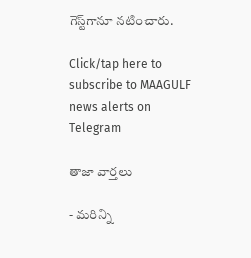గెస్ట్‌గానూ నటించారు.

Click/tap here to subscribe to MAAGULF news alerts on Telegram

తాజా వార్తలు

- మరిన్ని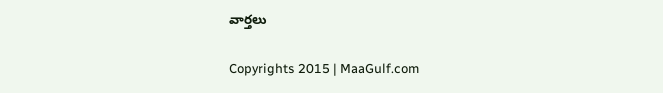వార్తలు

Copyrights 2015 | MaaGulf.com